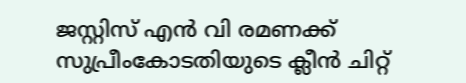ജസ്റ്റിസ് എൻ വി രമണക്ക് സുപ്രീംകോടതിയുടെ ക്ലീൻ ചിറ്റ്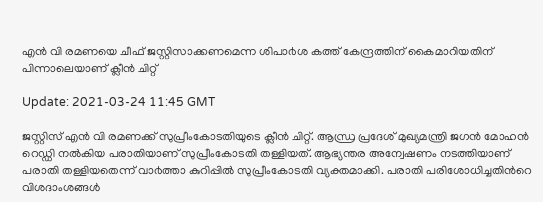എൻ വി രമണയെ ചീഫ് ജസ്റ്റിസാക്കണമെന്ന ശിപാ൪ശ കത്ത് കേന്ദ്രത്തിന് കൈമാറിയതിന് പിന്നാലെയാണ് ക്ലീന്‍ ചിറ്റ്

Update: 2021-03-24 11:45 GMT

ജസ്റ്റിസ് എൻ വി രമണക്ക് സുപ്രീംകോടതിയുടെ ക്ലീൻ ചിറ്റ്. ആന്ധ്ര പ്രദേശ് മുഖ്യമന്ത്രി ജഗൻ മോഹൻ റെഡ്ഡി നൽകിയ പരാതിയാണ് സുപ്രീംകോടതി തള്ളിയത്. ആഭ്യന്തര അന്വേഷണം നടത്തിയാണ് പരാതി തള്ളിയതെന്ന് വാ൪ത്താ കുറിപ്പിൽ സുപ്രീംകോടതി വ്യക്തമാക്കി. പരാതി പരിശോധിച്ചതിന്‍റെ വിശദാംശങ്ങൾ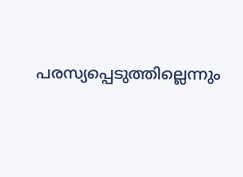പരസ്യപ്പെടുത്തില്ലെന്നും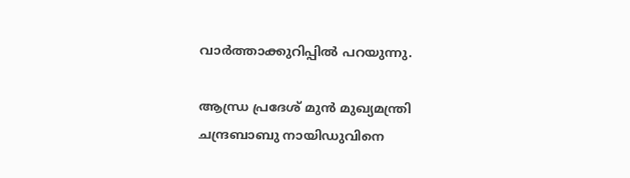വാര്‍ത്താക്കുറിപ്പില്‍ പറയുന്നു.

ആന്ധ്ര പ്രദേശ് മുൻ മുഖ്യമന്ത്രി ചന്ദ്രബാബു നായിഡുവിനെ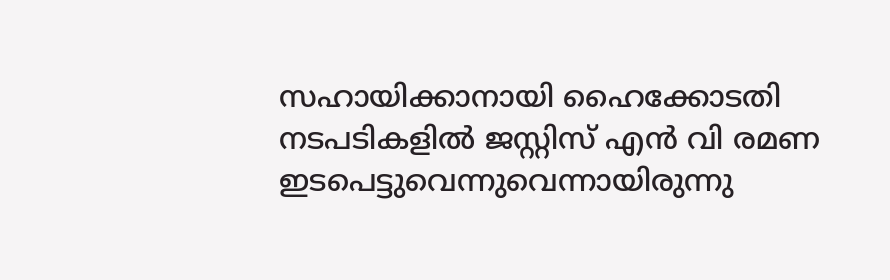സഹായിക്കാനായി ഹൈക്കോടതി നടപടികളിൽ ജസ്റ്റിസ് എൻ വി രമണ ഇടപെട്ടുവെന്നുവെന്നായിരുന്നു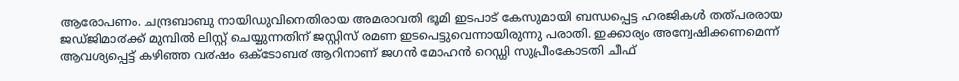ആരോപണം. ചന്ദ്രബാബു നായിഡുവിനെതിരായ അമരാവതി ഭൂമി ഇടപാട് കേസുമായി ബന്ധപ്പെട്ട ഹരജികൾ തത്പരരായ ജഡ്ജിമാ൪ക്ക് മുമ്പിൽ ലിസ്റ്റ് ചെയ്യുന്നതിന് ജസ്റ്റിസ് രമണ ഇടപെട്ടുവെന്നായിരുന്നു പരാതി. ഇക്കാര്യം അന്വേഷിക്കണമെന്ന് ആവശ്യപ്പെട്ട് കഴിഞ്ഞ വ൪ഷം ഒക്ടോബ൪ ആറിനാണ് ജഗൻ മോഹൻ റെഡ്ഡി സുപ്രീംകോടതി ചീഫ്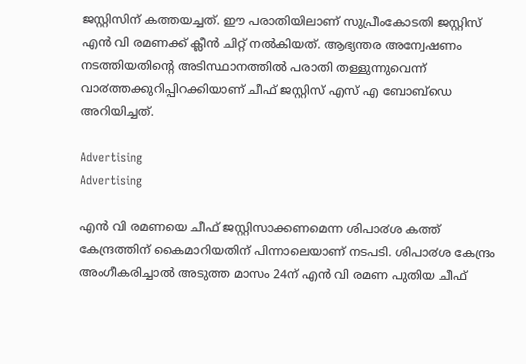ജസ്റ്റിസിന് കത്തയച്ചത്. ഈ പരാതിയിലാണ് സുപ്രീംകോടതി ജസ്റ്റിസ് എൻ വി രമണക്ക് ക്ലീൻ ചിറ്റ് നൽകിയത്. ആഭ്യന്തര അന്വേഷണം നടത്തിയതിന്റെ അടിസ്ഥാനത്തിൽ പരാതി തള്ളുന്നുവെന്ന് വാ൪ത്തക്കുറിപ്പിറക്കിയാണ് ചീഫ് ജസ്റ്റിസ് എസ് എ ബോബ്ഡെ അറിയിച്ചത്.

Advertising
Advertising

എൻ വി രമണയെ ചീഫ് ജസ്റ്റിസാക്കണമെന്ന ശിപാ൪ശ കത്ത് കേന്ദ്രത്തിന് കൈമാറിയതിന് പിന്നാലെയാണ് നടപടി. ശിപാ൪ശ കേന്ദ്രം അംഗീകരിച്ചാൽ അടുത്ത മാസം 24ന് എൻ വി രമണ പുതിയ ചീഫ്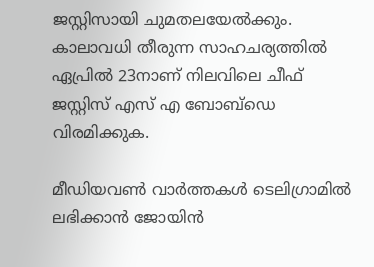ജസ്റ്റിസായി ചുമതലയേൽക്കും. കാലാവധി തീരുന്ന സാഹചര്യത്തിൽ ഏപ്രിൽ 23നാണ് നിലവിലെ ചീഫ് ജസ്റ്റിസ് എസ് എ ബോബ്ഡെ വിരമിക്കുക.

മീഡിയവൺ വാർത്തകൾ ടെലിഗ്രാമിൽ ലഭിക്കാൻ ജോയിൻ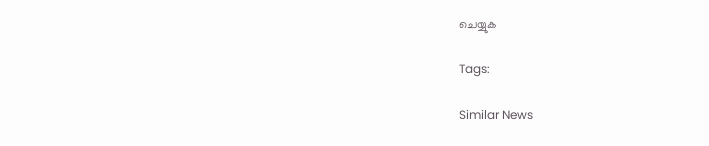ചെയ്യുക

Tags:

Similar News